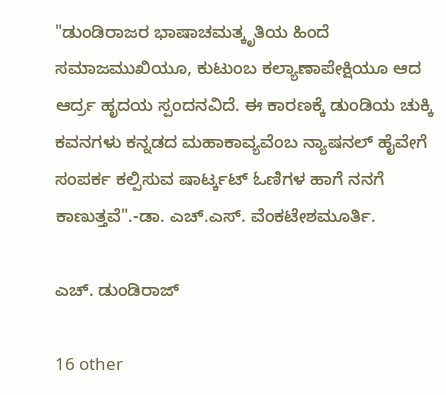"ಡುಂಡಿರಾಜರ ಭಾಷಾಚಮತ್ಕೃತಿಯ ಹಿಂದೆ ಸಮಾಜಮುಖಿಯೂ, ಕುಟುಂಬ ಕಲ್ಯಾಣಾಪೇಕ್ಷಿಯೂ ಆದ ಆರ್ದ್ರ ಹೃದಯ ಸ್ಪಂದನವಿದೆ. ಈ ಕಾರಣಕ್ಕೆ ಡುಂಡಿಯ ಚುಕ್ಕಿ ಕವನಗಳು ಕನ್ನಡದ ಮಹಾಕಾವ್ಯವೆಂಬ ನ್ಯಾಷನಲ್ ಹೈವೇಗೆ ಸಂಪರ್ಕ ಕಲ್ಪಿಸುವ ಷಾರ್ಟ್ಕಟ್ ಓಣಿಗಳ ಹಾಗೆ ನನಗೆ ಕಾಣುತ್ತವೆ".-ಡಾ. ಎಚ್.ಎಸ್. ವೆಂಕಟೇಶಮೂರ್ತಿ.

ಎಚ್. ಡುಂಡಿರಾಜ್

16 other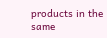products in the same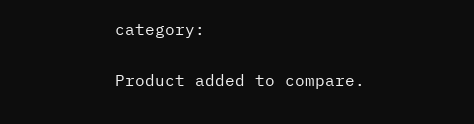category:

Product added to compare.